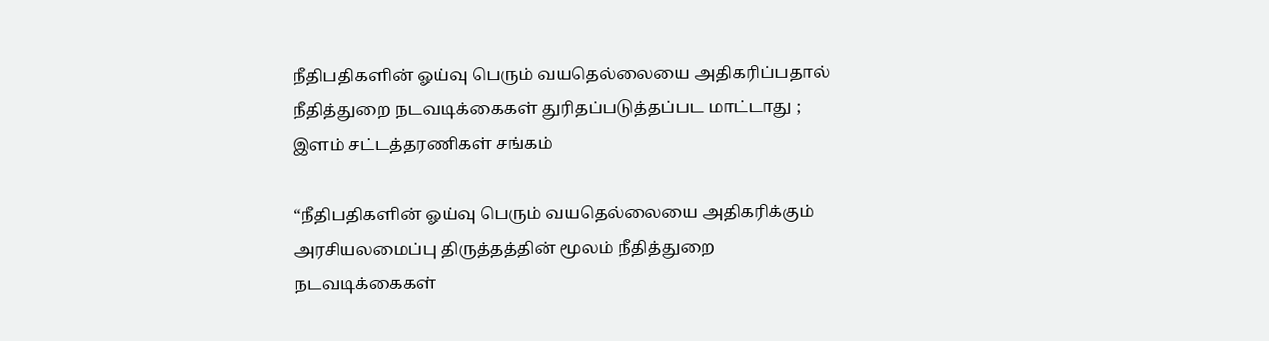நீதிபதிகளின் ஓய்வு பெரும் வயதெல்லையை அதிகரிப்பதால் நீதித்துறை நடவடிக்கைகள் துரிதப்படுத்தப்பட மாட்டாது ; இளம் சட்டத்தரணிகள் சங்கம்

“நீதிபதிகளின் ஓய்வு பெரும் வயதெல்லையை அதிகரிக்கும் அரசியலமைப்பு திருத்தத்தின் மூலம் நீதித்துறை நடவடிக்கைகள்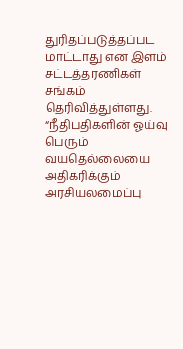துரிதப்படுத்தப்பட மாட்டாது என இளம் சட்டத்தரணிகள் சங்கம் தெரிவித்துள்ளது.
“நீதிபதிகளின் ஓய்வு பெரும் வயதெல்லையை அதிகரிக்கும் அரசியலமைப்பு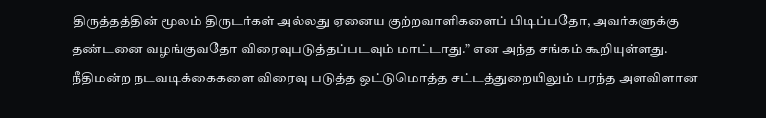திருத்தத்தின் மூலம் திருடர்கள் அல்லது ஏனைய குற்றவாளிகளைப் பிடிப்பதோ, அவர்களுக்கு தண்டனை வழங்குவதோ விரைவுபடுத்தப்படவும் மாட்டாது.” என அந்த சங்கம் கூறியுள்ளது.
நீதிமன்ற நடவடிக்கைகளை விரைவு படுத்த ஒட்டுமொத்த சட்டத்துறையிலும் பரந்த அளவிளான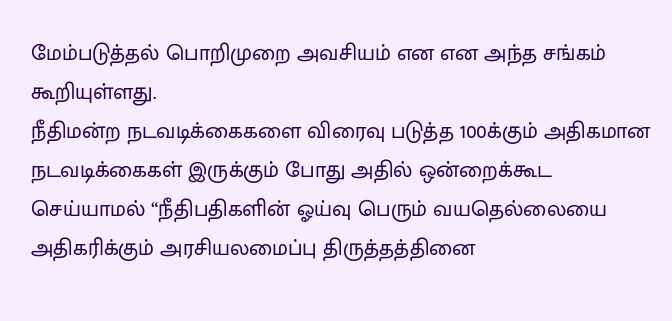மேம்படுத்தல் பொறிமுறை அவசியம் என என அந்த சங்கம் கூறியுள்ளது.
நீதிமன்ற நடவடிக்கைகளை விரைவு படுத்த 100க்கும் அதிகமான நடவடிக்கைகள் இருக்கும் போது அதில் ஒன்றைக்கூட செய்யாமல் “நீதிபதிகளின் ஓய்வு பெரும் வயதெல்லையை அதிகரிக்கும் அரசியலமைப்பு திருத்தத்தினை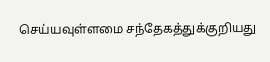செய்யவுள்ளமை சந்தேகத்துக்குறியது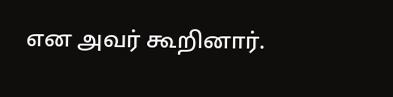என அவர் கூறினார்.